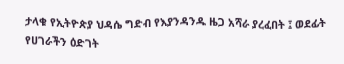ታላቁ የኢትዮጵያ ህዳሴ ግድብ የእያንዳንዱ ዜጋ አሻራ ያረፈበት ፤ ወደፊት የሀገራችን ዕድገት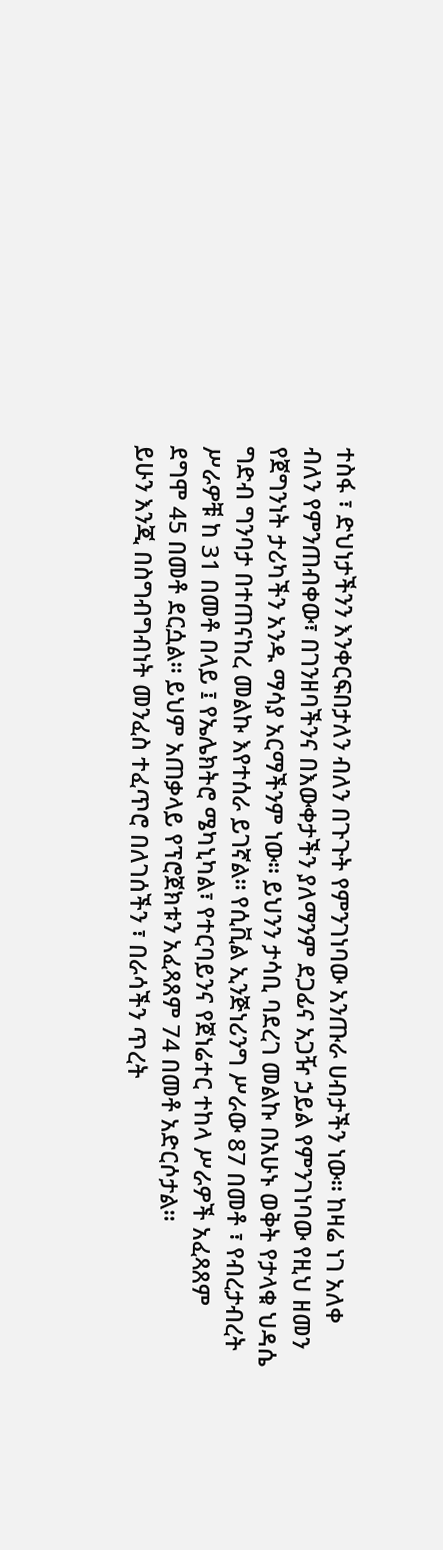ተስፋ ፣ ድህነታችንን እንቀርፍበታለን ብለን በጉጉት የምንገነባው አንጡራ ሀብታችን ነው። ከዛሬ ነገ አለቀ ብለን የምንጠብቀው፣ በገንዘባችንና በእውቀታችን ያለማንም ደጋፊና አጋዥ ኃይል የምንገነባው የዚህ ዘመን የጀግንነት ታሪካችን አንዱ ማሳያ አርማችንም ነው። ይህንን ታሳቢ ባደረገ መልኩ በአሁኑ ወቅት የታላቁ ህዳሴ ግድብ ግንባታ በተጠናከረ መልኩ እየተሰራ ይገኛል። የሲቪል ኢንጅነሪንግ ሥራው 87 በመቶ ፣ የብረታብረት ሥራዎቹ ከ 31 በመቶ በላይ ፤ የኤሌክትሮ ሜካኒካል፣ የተርባይንና የጀነሬተር ተከላ ሥራዎች አፈጻጸም ደግሞ 45 በመቶ ደርሷል። ይህም አጠቃላይ የፕሮጀክቱን አፈጻጸም 74 በመቶ አድርሶታል።
ይሁን እንጂ በስግብግብነት መንፈስ ተፈጥሮ በለገሰችን ፣ በራሳችን ጥረት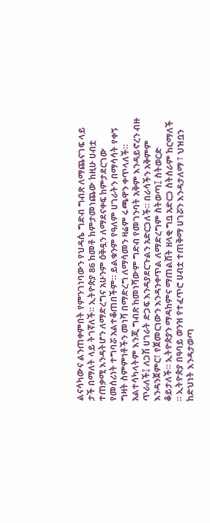ልናሳካውና ልንጠቀምበት የምንገነባውን የህዳሴ ግድብ ግብጽ ለማጨናገፍ ላይ ታች በማለት ላይ ትገኛለች። ኢትዮጵያ 86 ከመቶ ከምታመነጨው ከዚሁ ሀብቷ ተጠቃሚ እንዳትሆን ለማድረግና አሁንም ዕቅዷን ለማደናቀፍ ከምታደርገው የመሰሪነት ተግባሯ አልተቆጠበችም። ይልቁንም የዓለም ሀገራትን በማሳሳት የቀኝ ግዛት ስምምነቶችን መነሻ በማድረግ ለማሳመን ዛሬም ሩጫዋን ቀጥላለች።
አልተሳካላትም እንጂ ግብጽ ከመነሻውም ግድብ የመገንባት አቅም እንዳይኖረን ብዙ ጥራለች፤ ለጋሽ ሀገራት ድጋፍ እንዳያደርጉልን አድርጋለች። በራሳችን አቅምም እንዳንጀምር፣ የጀመርነውን እንዳንቀጥል ለማድረግም ስትወጣ፤ ስትወርድ ቆይታለች። ኢትዮጵያን ማዳከምና ማጠልሸት ዘላቂ ግቧ አድርጋ ስትሰራም ከርማለች ። ኢትዮጵያ በዓባይ ወንዝ የተፈጥሮ ሀብቷ ተጠቅማ ሀገሯን እንዳታለማ ፣ ህዝቧን ከድህነት እንዳታወጣ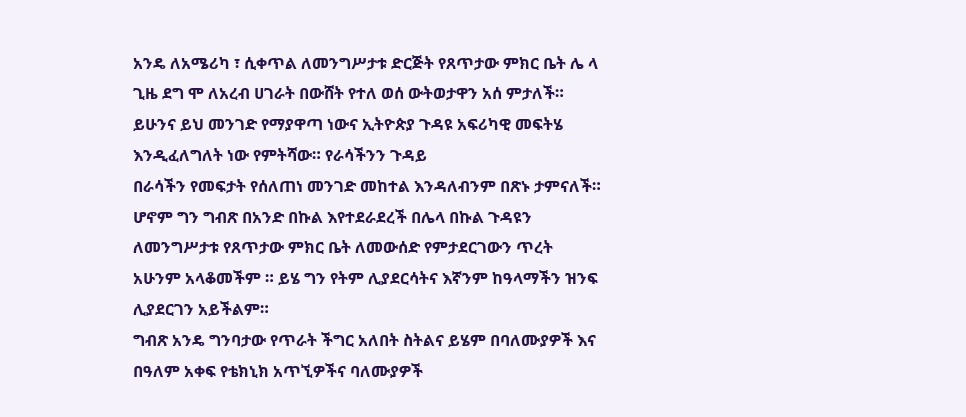አንዴ ለአሜሪካ ፣ ሲቀጥል ለመንግሥታቱ ድርጅት የጸጥታው ምክር ቤት ሌ ላ ጊዜ ደግ ሞ ለአረብ ሀገራት በውሸት የተለ ወሰ ውትወታዋን አሰ ምታለች።
ይሁንና ይህ መንገድ የማያዋጣ ነውና ኢትዮጵያ ጉዳዩ አፍሪካዊ መፍትሄ እንዲፈለግለት ነው የምትሻው። የራሳችንን ጉዳይ
በራሳችን የመፍታት የሰለጠነ መንገድ መከተል እንዳለብንም በጽኑ ታምናለች። ሆኖም ግን ግብጽ በአንድ በኩል እየተደራደረች በሌላ በኩል ጉዳዩን ለመንግሥታቱ የጸጥታው ምክር ቤት ለመውሰድ የምታደርገውን ጥረት አሁንም አላቆመችም ። ይሄ ግን የትም ሊያደርሳትና እኛንም ከዓላማችን ዝንፍ ሊያደርገን አይችልም።
ግብጽ አንዴ ግንባታው የጥራት ችግር አለበት ስትልና ይሄም በባለሙያዎች እና በዓለም አቀፍ የቴክኒክ አጥኚዎችና ባለሙያዎች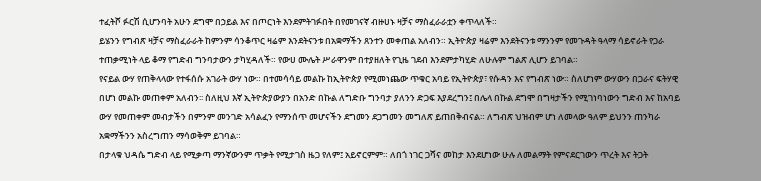ተፈትሾ ፉርሽ ሲሆንባት አሁን ደግሞ በኃይል እና በጦርነት እንደምትገፉበት በየመገናኛ ብዙሀኑ ዛቻና ማስፈራራቷን ቀጥላለች።
ይሄንን የግብጽ ዛቻና ማስፈራራት ከምንም ሳንቆጥር ዛሬም እንደትናንቱ በአቋማችን ጸንተን መቀጠል አለብን። ኢትዮጵያ ዛሬም እንደትናንቱ ማንንም የመጉዳት ዓላማ ሳይኖራት የጋራ ተጠቃሚነት ላይ ቆማ የግድብ ግንባታውን ታካሂዳለች። የውሀ ሙሌት ሥራዋንም በተያዘለት የጊዜ ገደብ እንደምታካሂድ ለሁሉም ግልጽ ሊሆን ይገባል።
የናይል ውሃ የጠቅላላው የተፋሰሱ አገራት ውሃ ነው። በተመሳሳይ መልኩ ከኢትዮጵያ የሚመነጨው ጥቁር አባይ የኢትዮጵያ፣ የሱዳን እና የግብጽ ነው። ስለሆነም ውሃውን በጋራና ፍትሃዊ በሆነ መልኩ መጠቀም አለብን፡፡ ስለዚህ እኛ ኢትዮጵያውያን በአንድ በኩል ለግድቡ ግንባታ ያለንን ድጋፍ እያደረግን፤ በሌላ በኩል ደግሞ በግዛታችን የሚገነባነውን ግድብ እና ከአባይ ውሃ የመጠቀም መብታችን በምንም መንገድ አሳልፈን የማንሰጥ መሆናችን ደግመን ደጋግመን መግለጽ ይጠበቅብናል። ለግብጽ ህዝብም ሆነ ለመላው ዓለም ይህንን ጠንካራ አቋማችንን አስረግጠን ማሳወቅም ይገባል።
በታላቁ ህዳሴ ግድብ ላይ የሚቃጣ ማንኛውንም ጥቃት የሚታገስ ዜጋ የለም፤ አይኖርምም። ለበጎ ነገር ጋሻና መከታ እንደሆነው ሁሉ ለመልማት የምናደርገውን ጥረት እና ትጋት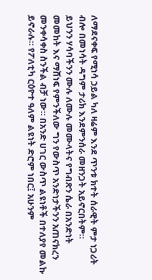ለማደናቀፍ የሚነሳ ኃይል ካለ ዛሬም እንደ ጥንቱ ክተት ሰራዊት ምታ ነጋሪት ብሎ በመነሳት ዳግም ታሪክ እንደምንሰራ መዘንጋት አይኖርበትም።
ይህንን ሃሳባችንን ሙሉ ለሙሉ መሙላትና የግብጽን ሴራ በአንድነት መመከት እና ማሸነፍ የምንችለው ግን የውስጥ አንድነታችንን አጠናክረን መንቀሳቀስ ስንችል ብቻ ነው። በአንድ ሀገር ውስጥ ልዩነቶች በተለያየ መልኩ ይኖራሉ። የፖለቲካ ርዕዮተ ዓለም ልዩነት ድሮም ነበር፤ አሁንም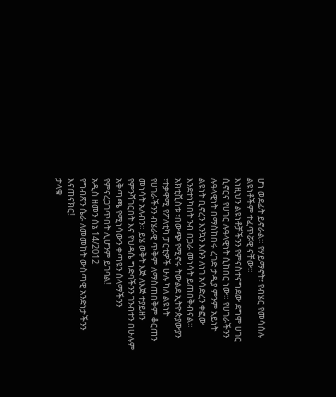ሆነ ወደፊት ይኖራል። የሃይማኖት፣ የብሄር የመሳሰሉ ልዩነቶችም ተፈጥሯዊ ናቸው።
እነዚህን ልዩነቶቻችንን የምናስተናግደው ደግሞ ሀገር ሲኖርና የሀገር ሉዓላዊነት ሲከበር ነው። የሀገራችንን ሉዓላዊነት በማስከበሩ ረገድ ታዲያ ምንም አይነት ልዩነት ቢኖረን እንኳን እሱን ለነገ አሳድረን ቀፎው እንደተነካበት ንብ በጋራ መነሳት ይጠበቅብናል።
አክቲቪስቱ ፣በውጭ የሚኖሩ ትውልደ ኢትዮጵያውያን ፣ተቃዋሚ የፖለቲካ ፓርቲዎች ሁሉ ካለ ልዩነት የሀገራችንን ብሄራዊ ጥቅም ለማስጠበቅም ቆርጠን መነሳት አለብን። ይሄ ወቅት እጅ ለእጅ ተያይዘን የምንሻገርበት እና የህዳሴ ግድባችንን ገንብተን በሁሉም አቅጣጫ የሚነሳውን ቀጣዩን ሰላማችንን የምናረጋገጥበት ሊሆንም ይገባል!
አዲስ ዘመን ሰኔ 14/2012
የግብጽን ሴራ ለመመከት ውስጣዊ አንድነታችንን እናጠናክር!
ታላቁ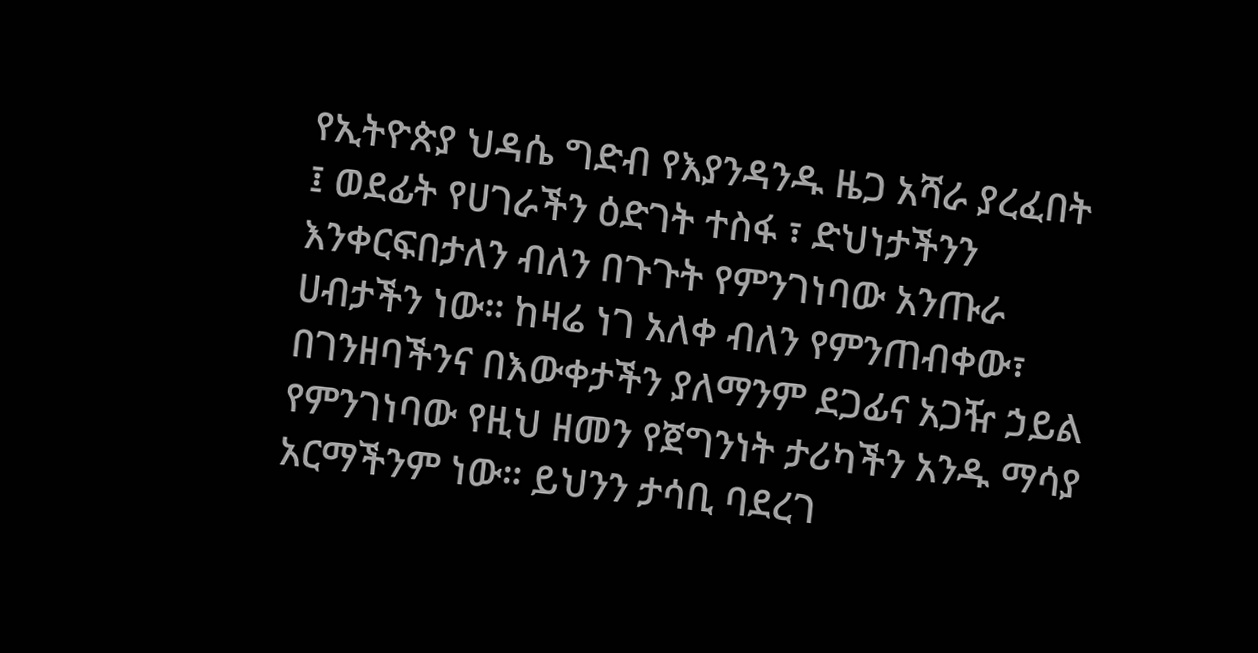የኢትዮጵያ ህዳሴ ግድብ የእያንዳንዱ ዜጋ አሻራ ያረፈበት ፤ ወደፊት የሀገራችን ዕድገት ተስፋ ፣ ድህነታችንን እንቀርፍበታለን ብለን በጉጉት የምንገነባው አንጡራ ሀብታችን ነው። ከዛሬ ነገ አለቀ ብለን የምንጠብቀው፣ በገንዘባችንና በእውቀታችን ያለማንም ደጋፊና አጋዥ ኃይል የምንገነባው የዚህ ዘመን የጀግንነት ታሪካችን አንዱ ማሳያ አርማችንም ነው። ይህንን ታሳቢ ባደረገ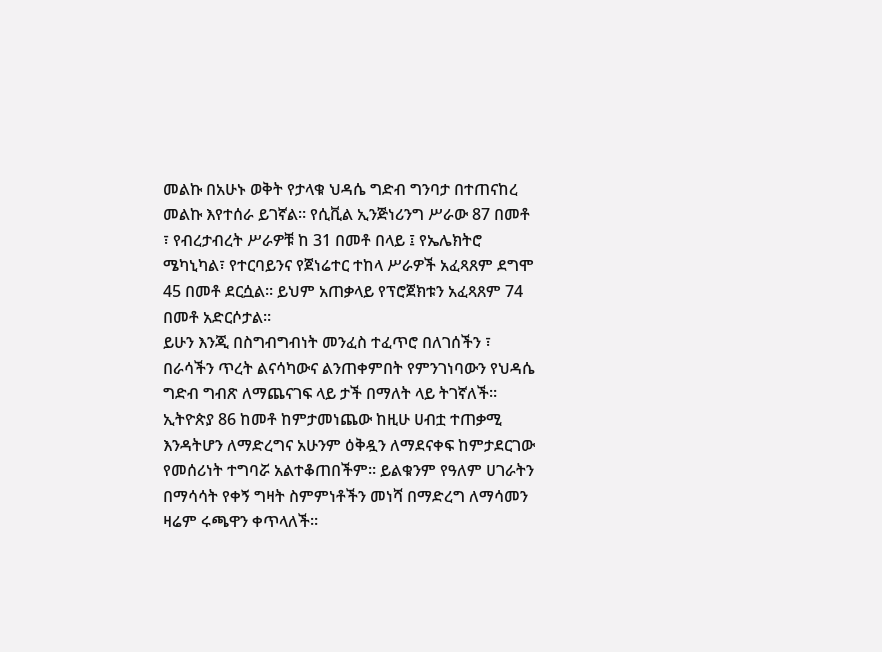መልኩ በአሁኑ ወቅት የታላቁ ህዳሴ ግድብ ግንባታ በተጠናከረ መልኩ እየተሰራ ይገኛል። የሲቪል ኢንጅነሪንግ ሥራው 87 በመቶ ፣ የብረታብረት ሥራዎቹ ከ 31 በመቶ በላይ ፤ የኤሌክትሮ ሜካኒካል፣ የተርባይንና የጀነሬተር ተከላ ሥራዎች አፈጻጸም ደግሞ 45 በመቶ ደርሷል። ይህም አጠቃላይ የፕሮጀክቱን አፈጻጸም 74 በመቶ አድርሶታል።
ይሁን እንጂ በስግብግብነት መንፈስ ተፈጥሮ በለገሰችን ፣ በራሳችን ጥረት ልናሳካውና ልንጠቀምበት የምንገነባውን የህዳሴ ግድብ ግብጽ ለማጨናገፍ ላይ ታች በማለት ላይ ትገኛለች። ኢትዮጵያ 86 ከመቶ ከምታመነጨው ከዚሁ ሀብቷ ተጠቃሚ እንዳትሆን ለማድረግና አሁንም ዕቅዷን ለማደናቀፍ ከምታደርገው የመሰሪነት ተግባሯ አልተቆጠበችም። ይልቁንም የዓለም ሀገራትን በማሳሳት የቀኝ ግዛት ስምምነቶችን መነሻ በማድረግ ለማሳመን ዛሬም ሩጫዋን ቀጥላለች።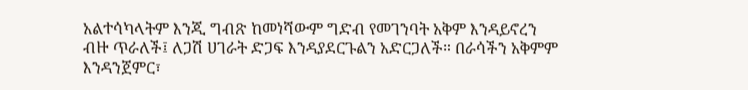አልተሳካላትም እንጂ ግብጽ ከመነሻውም ግድብ የመገንባት አቅም እንዳይኖረን ብዙ ጥራለች፤ ለጋሽ ሀገራት ድጋፍ እንዳያደርጉልን አድርጋለች። በራሳችን አቅምም እንዳንጀምር፣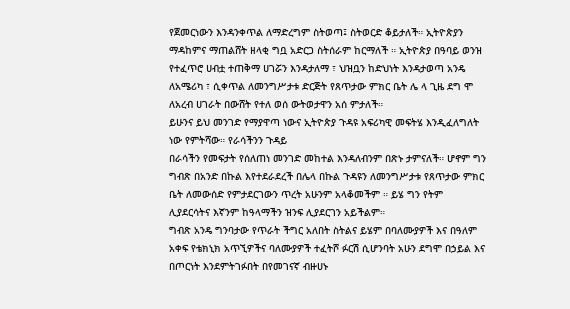የጀመርነውን እንዳንቀጥል ለማድረግም ስትወጣ፤ ስትወርድ ቆይታለች። ኢትዮጵያን ማዳከምና ማጠልሸት ዘላቂ ግቧ አድርጋ ስትሰራም ከርማለች ። ኢትዮጵያ በዓባይ ወንዝ የተፈጥሮ ሀብቷ ተጠቅማ ሀገሯን እንዳታለማ ፣ ህዝቧን ከድህነት እንዳታወጣ አንዴ ለአሜሪካ ፣ ሲቀጥል ለመንግሥታቱ ድርጅት የጸጥታው ምክር ቤት ሌ ላ ጊዜ ደግ ሞ ለአረብ ሀገራት በውሸት የተለ ወሰ ውትወታዋን አሰ ምታለች።
ይሁንና ይህ መንገድ የማያዋጣ ነውና ኢትዮጵያ ጉዳዩ አፍሪካዊ መፍትሄ እንዲፈለግለት ነው የምትሻው። የራሳችንን ጉዳይ
በራሳችን የመፍታት የሰለጠነ መንገድ መከተል እንዳለብንም በጽኑ ታምናለች። ሆኖም ግን ግብጽ በአንድ በኩል እየተደራደረች በሌላ በኩል ጉዳዩን ለመንግሥታቱ የጸጥታው ምክር ቤት ለመውሰድ የምታደርገውን ጥረት አሁንም አላቆመችም ። ይሄ ግን የትም ሊያደርሳትና እኛንም ከዓላማችን ዝንፍ ሊያደርገን አይችልም።
ግብጽ አንዴ ግንባታው የጥራት ችግር አለበት ስትልና ይሄም በባለሙያዎች እና በዓለም አቀፍ የቴክኒክ አጥኚዎችና ባለሙያዎች ተፈትሾ ፉርሽ ሲሆንባት አሁን ደግሞ በኃይል እና በጦርነት እንደምትገፉበት በየመገናኛ ብዙሀኑ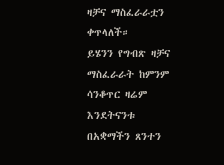ዛቻና ማስፈራራቷን ቀጥላለች።
ይሄንን የግብጽ ዛቻና ማስፈራራት ከምንም ሳንቆጥር ዛሬም እንደትናንቱ በአቋማችን ጸንተን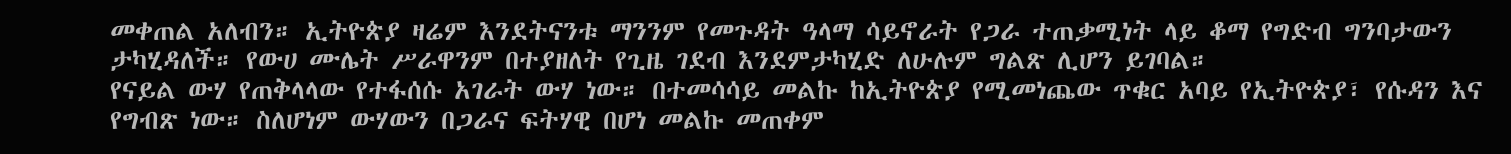መቀጠል አለብን። ኢትዮጵያ ዛሬም እንደትናንቱ ማንንም የመጉዳት ዓላማ ሳይኖራት የጋራ ተጠቃሚነት ላይ ቆማ የግድብ ግንባታውን ታካሂዳለች። የውሀ ሙሌት ሥራዋንም በተያዘለት የጊዜ ገደብ እንደምታካሂድ ለሁሉም ግልጽ ሊሆን ይገባል።
የናይል ውሃ የጠቅላላው የተፋሰሱ አገራት ውሃ ነው። በተመሳሳይ መልኩ ከኢትዮጵያ የሚመነጨው ጥቁር አባይ የኢትዮጵያ፣ የሱዳን እና የግብጽ ነው። ስለሆነም ውሃውን በጋራና ፍትሃዊ በሆነ መልኩ መጠቀም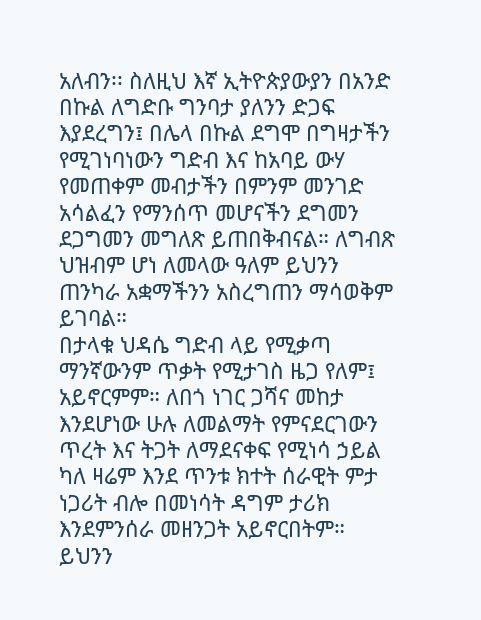አለብን፡፡ ስለዚህ እኛ ኢትዮጵያውያን በአንድ በኩል ለግድቡ ግንባታ ያለንን ድጋፍ እያደረግን፤ በሌላ በኩል ደግሞ በግዛታችን የሚገነባነውን ግድብ እና ከአባይ ውሃ የመጠቀም መብታችን በምንም መንገድ አሳልፈን የማንሰጥ መሆናችን ደግመን ደጋግመን መግለጽ ይጠበቅብናል። ለግብጽ ህዝብም ሆነ ለመላው ዓለም ይህንን ጠንካራ አቋማችንን አስረግጠን ማሳወቅም ይገባል።
በታላቁ ህዳሴ ግድብ ላይ የሚቃጣ ማንኛውንም ጥቃት የሚታገስ ዜጋ የለም፤ አይኖርምም። ለበጎ ነገር ጋሻና መከታ እንደሆነው ሁሉ ለመልማት የምናደርገውን ጥረት እና ትጋት ለማደናቀፍ የሚነሳ ኃይል ካለ ዛሬም እንደ ጥንቱ ክተት ሰራዊት ምታ ነጋሪት ብሎ በመነሳት ዳግም ታሪክ እንደምንሰራ መዘንጋት አይኖርበትም።
ይህንን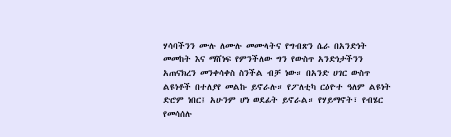ሃሳባችንን ሙሉ ለሙሉ መሙላትና የግብጽን ሴራ በአንድነት መመከት እና ማሸነፍ የምንችለው ግን የውስጥ አንድነታችንን አጠናክረን መንቀሳቀስ ስንችል ብቻ ነው። በአንድ ሀገር ውስጥ ልዩነቶች በተለያየ መልኩ ይኖራሉ። የፖለቲካ ርዕዮተ ዓለም ልዩነት ድሮም ነበር፤ አሁንም ሆነ ወደፊት ይኖራል። የሃይማኖት፣ የብሄር የመሳሰሉ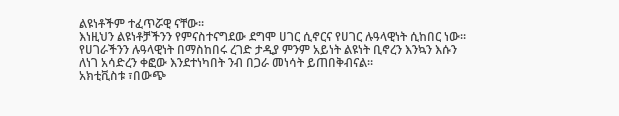ልዩነቶችም ተፈጥሯዊ ናቸው።
እነዚህን ልዩነቶቻችንን የምናስተናግደው ደግሞ ሀገር ሲኖርና የሀገር ሉዓላዊነት ሲከበር ነው። የሀገራችንን ሉዓላዊነት በማስከበሩ ረገድ ታዲያ ምንም አይነት ልዩነት ቢኖረን እንኳን እሱን ለነገ አሳድረን ቀፎው እንደተነካበት ንብ በጋራ መነሳት ይጠበቅብናል።
አክቲቪስቱ ፣በውጭ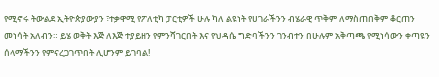የሚኖሩ ትውልደ ኢትዮጵያውያን ፣ተቃዋሚ የፖለቲካ ፓርቲዎች ሁሉ ካለ ልዩነት የሀገራችንን ብሄራዊ ጥቅም ለማስጠበቅም ቆርጠን መነሳት አለብን። ይሄ ወቅት እጅ ለእጅ ተያይዘን የምንሻገርበት እና የህዳሴ ግድባችንን ገንብተን በሁሉም አቅጣጫ የሚነሳውን ቀጣዩን ሰላማችንን የምናረጋገጥበት ሊሆንም ይገባል!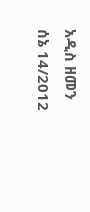አዲስ ዘመን ሰኔ 14/2012